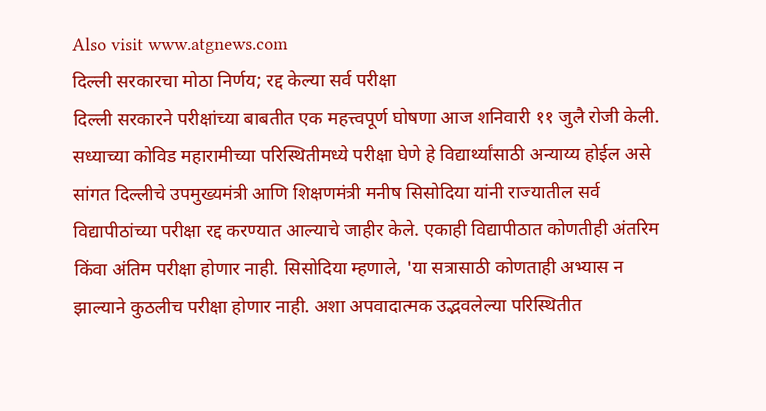Also visit www.atgnews.com
दिल्ली सरकारचा मोठा निर्णय; रद्द केल्या सर्व परीक्षा
दिल्ली सरकारने परीक्षांच्या बाबतीत एक महत्त्वपूर्ण घोषणा आज शनिवारी ११ जुलै रोजी केली. सध्याच्या कोविड महारामीच्या परिस्थितीमध्ये परीक्षा घेणे हे विद्यार्थ्यांसाठी अन्याय्य होईल असे सांगत दिल्लीचे उपमुख्यमंत्री आणि शिक्षणमंत्री मनीष सिसोदिया यांनी राज्यातील सर्व विद्यापीठांच्या परीक्षा रद्द करण्यात आल्याचे जाहीर केले. एकाही विद्यापीठात कोणतीही अंतरिम किंवा अंतिम परीक्षा होणार नाही. सिसोदिया म्हणाले, 'या सत्रासाठी कोणताही अभ्यास न झाल्याने कुठलीच परीक्षा होणार नाही. अशा अपवादात्मक उद्भवलेल्या परिस्थितीत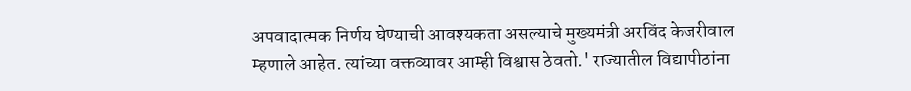अपवादात्मक निर्णय घेण्याची आवश्यकता असल्याचे मुख्यमंत्री अरविंद केजरीवाल म्हणाले आहेत. त्यांच्या वक्तव्यावर आम्ही विश्वास ठेवतो.' राज्यातील विद्यापीठांना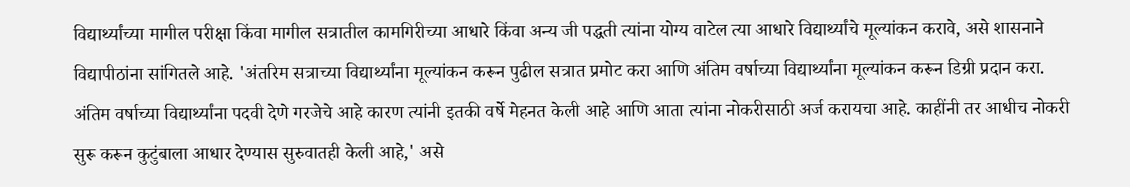विद्यार्थ्यांच्या मागील परीक्षा किंवा मागील सत्रातील कामगिरीच्या आधारे किंवा अन्य जी पद्धती त्यांना योग्य वाटेल त्या आधारे विद्यार्थ्यांचे मूल्यांकन करावे, असे शासनाने विद्यापीठांना सांगितले आहे. 'अंतरिम सत्राच्या विद्यार्थ्यांना मूल्यांकन करून पुढील सत्रात प्रमोट करा आणि अंतिम वर्षाच्या विद्यार्थ्यांना मूल्यांकन करून डिग्री प्रदान करा. अंतिम वर्षाच्या विद्यार्थ्यांना पदवी देणे गरजेचे आहे कारण त्यांनी इतकी वर्षे मेहनत केली आहे आणि आता त्यांना नोकरीसाठी अर्ज करायचा आहे. काहींनी तर आधीच नोकरी सुरू करून कुटुंबाला आधार देण्यास सुरुवातही केली आहे,' असे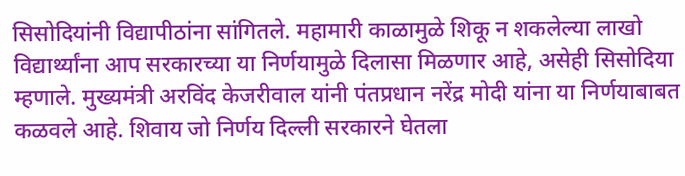सिसोदियांनी विद्यापीठांना सांगितले. महामारी काळामुळे शिकू न शकलेल्या लाखो विद्यार्थ्यांना आप सरकारच्या या निर्णयामुळे दिलासा मिळणार आहे, असेही सिसोदिया म्हणाले. मुख्यमंत्री अरविंद केजरीवाल यांनी पंतप्रधान नरेंद्र मोदी यांना या निर्णयाबाबत कळवले आहे. शिवाय जो निर्णय दिल्ली सरकारने घेतला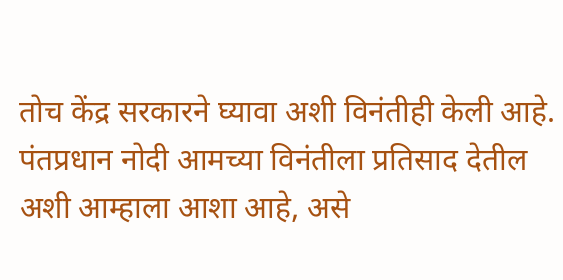तोच केंद्र सरकारने घ्यावा अशी विनंतीही केली आहे. पंतप्रधान नोदी आमच्या विनंतीला प्रतिसाद देतील अशी आम्हाला आशा आहे, असे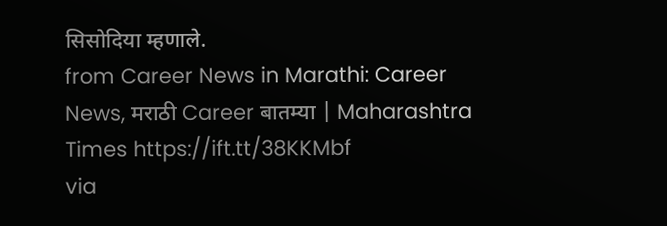सिसोदिया म्हणाले.
from Career News in Marathi: Career News, मराठी Career बातम्या | Maharashtra Times https://ift.tt/38KKMbf
via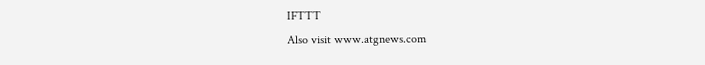IFTTT
Also visit www.atgnews.com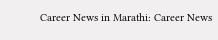Career News in Marathi: Career News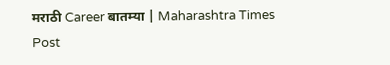मराठी Career बातम्या | Maharashtra Times
Post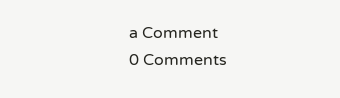a Comment
0 Comments